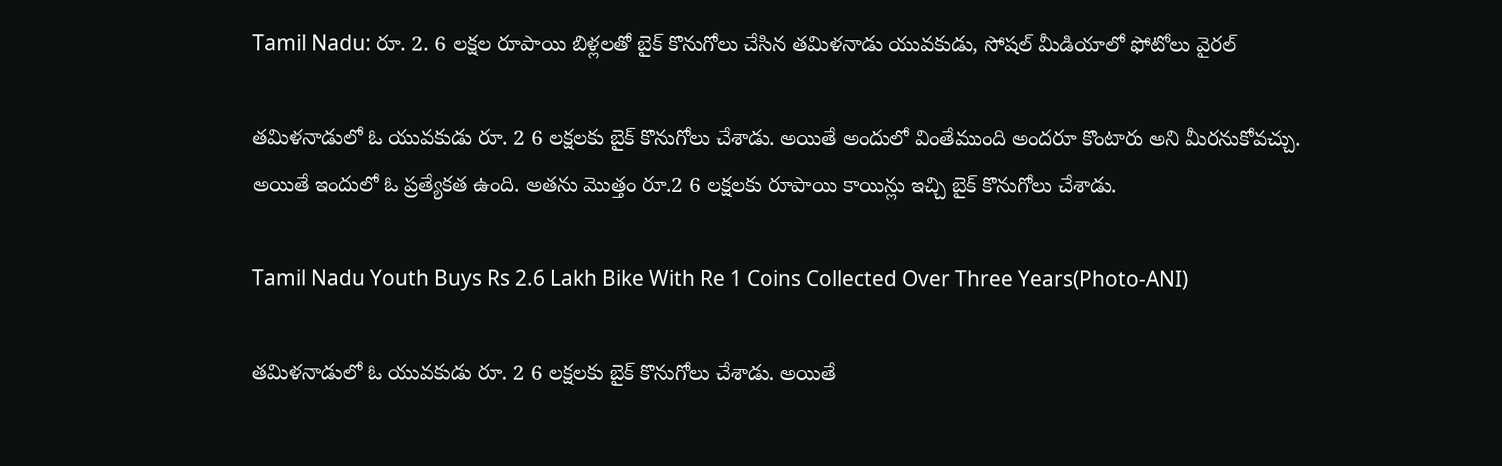Tamil Nadu: రూ. 2. 6 లక్షల రూపాయి బిళ్లలతో బైక్ కొనుగోలు చేసిన తమిళనాడు యువకుడు, సోషల్ మీడియాలో ఫోటోలు వైరల్

తమిళనాడులో ఓ యువకుడు రూ. 2 6 లక్షలకు బైక్ కొనుగోలు చేశాడు. అయితే అందులో వింతేముంది అందరూ కొంటారు అని మీరనుకోవచ్చు. అయితే ఇందులో ఓ ప్రత్యేకత ఉంది. అతను మొత్తం రూ.2 6 లక్షలకు రూపాయి కాయిన్లు ఇచ్చి బైక్ కొనుగోలు చేశాడు.

Tamil Nadu Youth Buys Rs 2.6 Lakh Bike With Re 1 Coins Collected Over Three Years(Photo-ANI)

తమిళనాడులో ఓ యువకుడు రూ. 2 6 లక్షలకు బైక్ కొనుగోలు చేశాడు. అయితే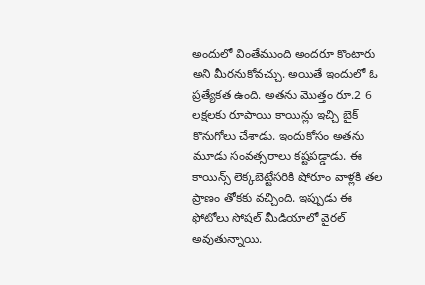అందులో వింతేముంది అందరూ కొంటారు అని మీరనుకోవచ్చు. అయితే ఇందులో ఓ ప్రత్యేకత ఉంది. అతను మొత్తం రూ.2 6 లక్షలకు రూపాయి కాయిన్లు ఇచ్చి బైక్ కొనుగోలు చేశాడు. ఇందుకోసం అతను మూడు సంవత్సరాలు కష్టపడ్డాడు. ఈ కాయిన్స్ లెక్కబెట్టేసరికి షోరూం వాళ్లకి తల ప్రాణం తోకకు వచ్చింది. ఇప్పుడు ఈ ఫోటోలు సోషల్ మీడియాలో వైరల్ అవుతున్నాయి.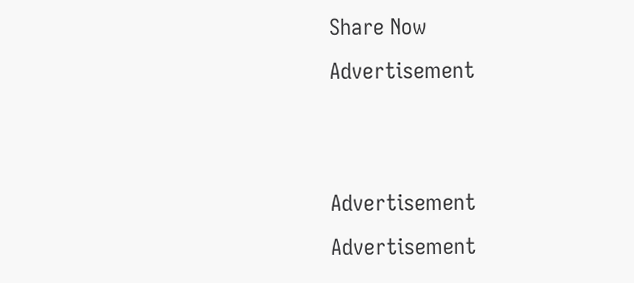Share Now
Advertisement


Advertisement
Advertisement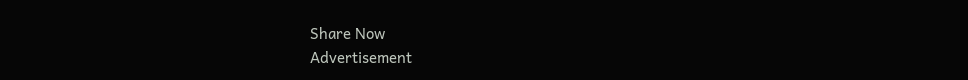Share Now
Advertisement